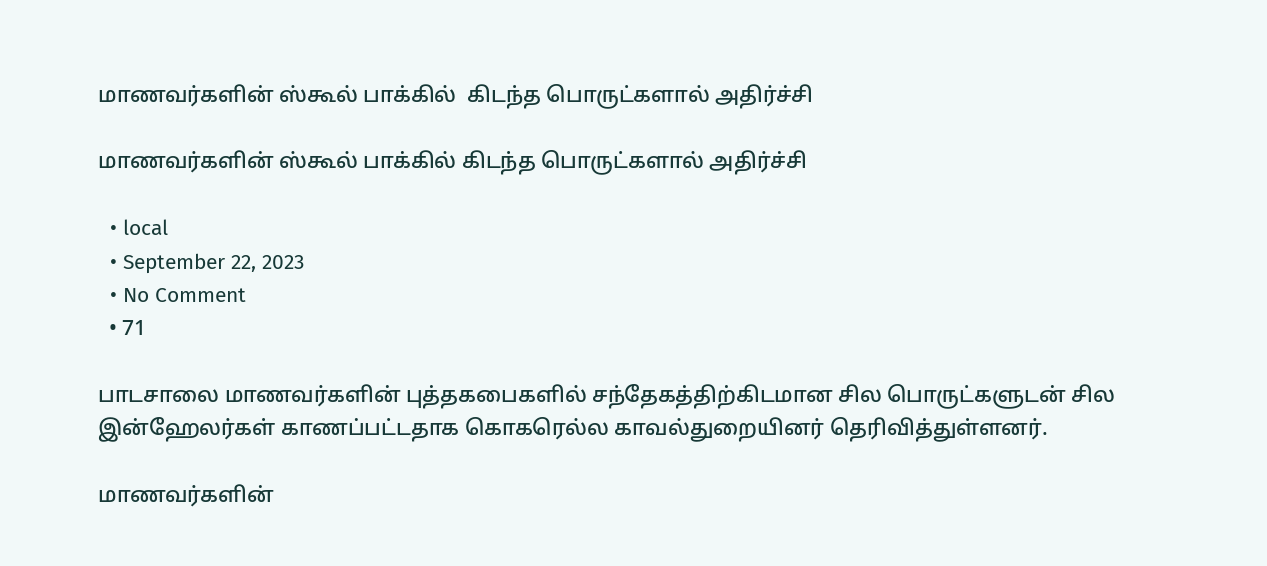மாணவர்களின் ஸ்கூல் பாக்கில்  கிடந்த பொருட்களால் அதிர்ச்சி

மாணவர்களின் ஸ்கூல் பாக்கில் கிடந்த பொருட்களால் அதிர்ச்சி

  • local
  • September 22, 2023
  • No Comment
  • 71

பாடசாலை மாணவர்களின் புத்தகபைகளில் சந்தேகத்திற்கிடமான சில பொருட்களுடன் சில இன்ஹேலர்கள் காணப்பட்டதாக கொகரெல்ல காவல்துறையினர் தெரிவித்துள்ளனர்.

மாணவர்களின்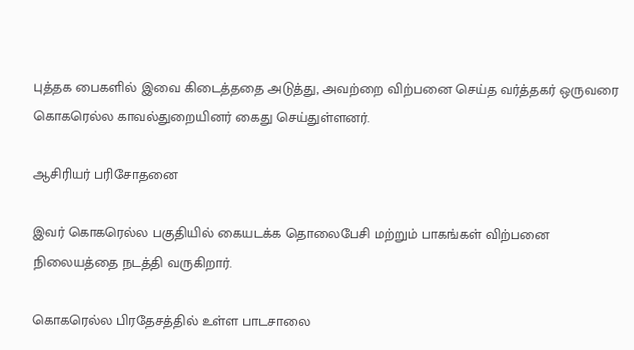புத்தக பைகளில் இவை கிடைத்ததை அடுத்து, அவற்றை விற்பனை செய்த வர்த்தகர் ஒருவரை கொகரெல்ல காவல்துறையினர் கைது செய்துள்ளனர்.

ஆசிரியர் பரிசோதனை

இவர் கொகரெல்ல பகுதியில் கையடக்க தொலைபேசி மற்றும் பாகங்கள் விற்பனை நிலையத்தை நடத்தி வருகிறார்.

கொகரெல்ல பிரதேசத்தில் உள்ள பாடசாலை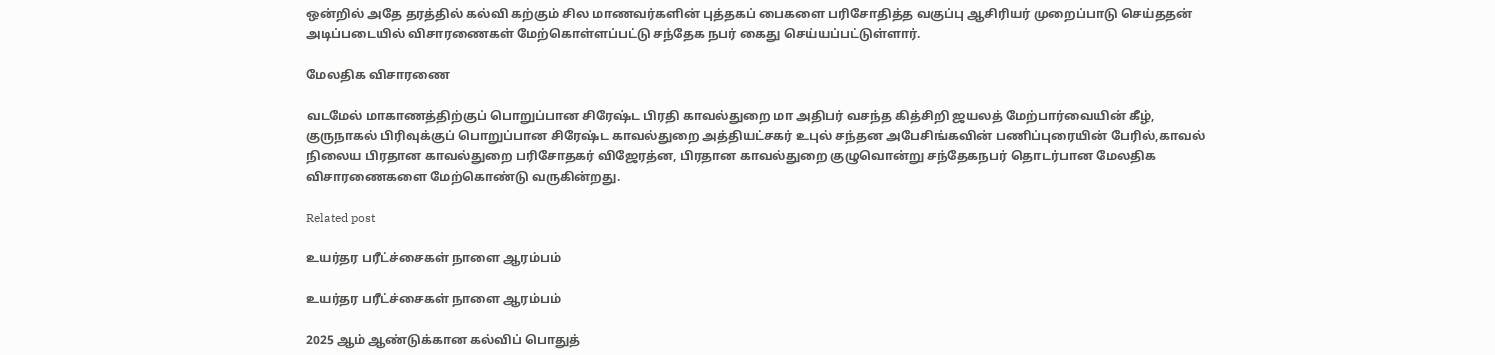ஒன்றில் அதே தரத்தில் கல்வி கற்கும் சில மாணவர்களின் புத்தகப் பைகளை பரிசோதித்த வகுப்பு ஆசிரியர் முறைப்பாடு செய்ததன் அடிப்படையில் விசாரணைகள் மேற்கொள்ளப்பட்டு சந்தேக நபர் கைது செய்யப்பட்டுள்ளார்.

மேலதிக விசாரணை

வடமேல் மாகாணத்திற்குப் பொறுப்பான சிரேஷ்ட பிரதி காவல்துறை மா அதிபர் வசந்த கித்சிறி ஜயலத் மேற்பார்வையின் கீழ், குருநாகல் பிரிவுக்குப் பொறுப்பான சிரேஷ்ட காவல்துறை அத்தியட்சகர் உபுல் சந்தன அபேசிங்கவின் பணிப்புரையின் பேரில்,காவல் நிலைய பிரதான காவல்துறை பரிசோதகர் விஜேரத்ன, பிரதான காவல்துறை குழுவொன்று சந்தேகநபர் தொடர்பான மேலதிக விசாரணைகளை மேற்கொண்டு வருகின்றது.

Related post

உயர்தர பரீட்ச்சைகள் நாளை ஆரம்பம்

உயர்தர பரீட்ச்சைகள் நாளை ஆரம்பம்

2025 ஆம் ஆண்டுக்கான கல்விப் பொதுத்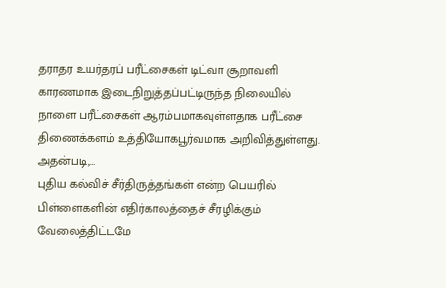தராதர உயர்தரப் பரீட்சைகள் டிட்வா சூறாவளி காரணமாக இடைநிறுத்தப்பட்டிருந்த நிலையில் நாளை பரீட்சைகள் ஆரம்பமாகவுள்ளதாக பரீட்சை திணைக்களம் உத்தியோகபூர்வமாக அறிவித்துள்ளது. அதன்படி,…
புதிய கல்விச் சீர்திருத்தங்கள் என்ற பெயரில் பிள்ளைகளின் எதிர்காலத்தைச் சீரழிக்கும் வேலைத்திட்டமே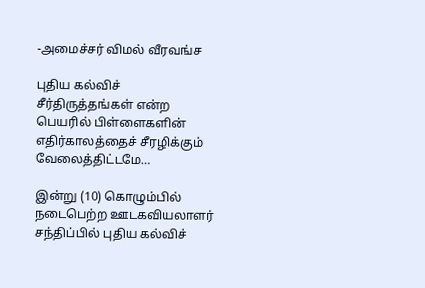-அமைச்சர் விமல் வீரவங்ச

புதிய கல்விச் சீர்திருத்தங்கள் என்ற பெயரில் பிள்ளைகளின் எதிர்காலத்தைச் சீரழிக்கும் வேலைத்திட்டமே…

இன்று (10) கொழும்பில் நடைபெற்ற ஊடகவியலாளர் சந்திப்பில் புதிய கல்விச்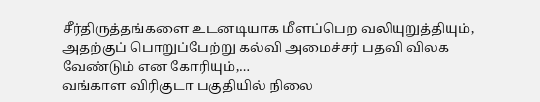சீர்திருத்தங்களை உடனடியாக மீளப்பெற வலியுறுத்தியும், அதற்குப் பொறுப்பேற்று கல்வி அமைச்சர் பதவி விலக வேண்டும் என கோரியும்,…
வங்காள விரிகுடா பகுதியில் நிலை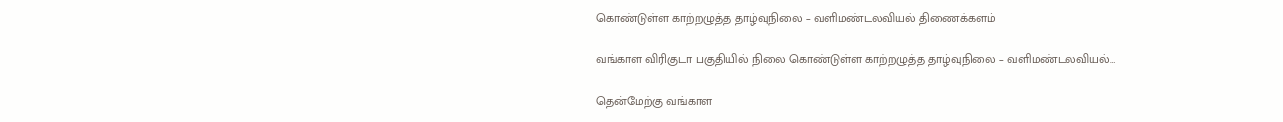கொண்டுள்ள காற்றழுத்த தாழ்வுநிலை – வளிமண்டலவியல் திணைக்களம்

வங்காள விரிகுடா பகுதியில் நிலை கொண்டுள்ள காற்றழுத்த தாழ்வுநிலை – வளிமண்டலவியல்…

தென்மேற்கு வங்காள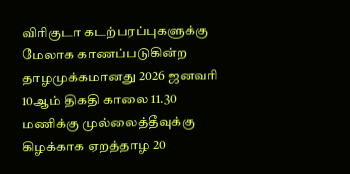விரிகுடா கடற்பரப்புகளுக்கு மேலாக காணப்படுகின்ற தாழமுக்கமானது 2026 ஜனவரி 10ஆம் திகதி காலை 11.30 மணிக்கு முல்லைத்தீவுக்கு கிழக்காக ஏறத்தாழ 20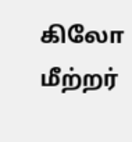கிலோ மீற்றர்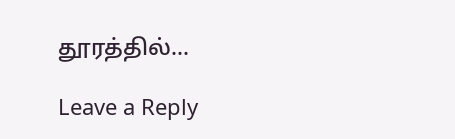தூரத்தில்…

Leave a Reply